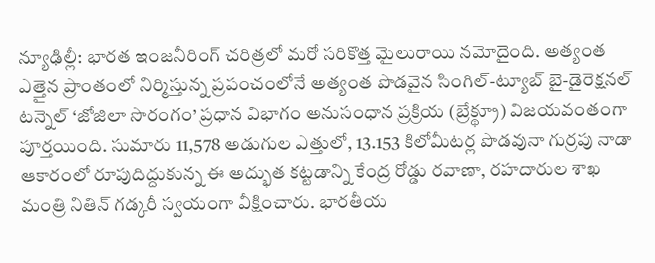న్యూఢిల్లీ: భారత ఇంజనీరింగ్ చరిత్రలో మరో సరికొత్త మైలురాయి నమోదైంది. అత్యంత ఎత్తైన ప్రాంతంలో నిర్మిస్తున్న ప్రపంచంలోనే అత్యంత పొడవైన సింగిల్-ట్యూబ్ బై-డైరెక్షనల్ టన్నెల్ ‘జోజిలా సొరంగం’ ప్రధాన విభాగం అనుసంధాన ప్రక్రియ (బ్రేక్థ్రూ) విజయవంతంగా పూర్తయింది. సుమారు 11,578 అడుగుల ఎత్తులో, 13.153 కిలోమీటర్ల పొడవునా గుర్రపు నాడా ఆకారంలో రూపుదిద్దుకున్న ఈ అద్భుత కట్టడాన్ని కేంద్ర రోడ్డు రవాణా, రహదారుల శాఖ మంత్రి నితిన్ గడ్కరీ స్వయంగా వీక్షించారు. భారతీయ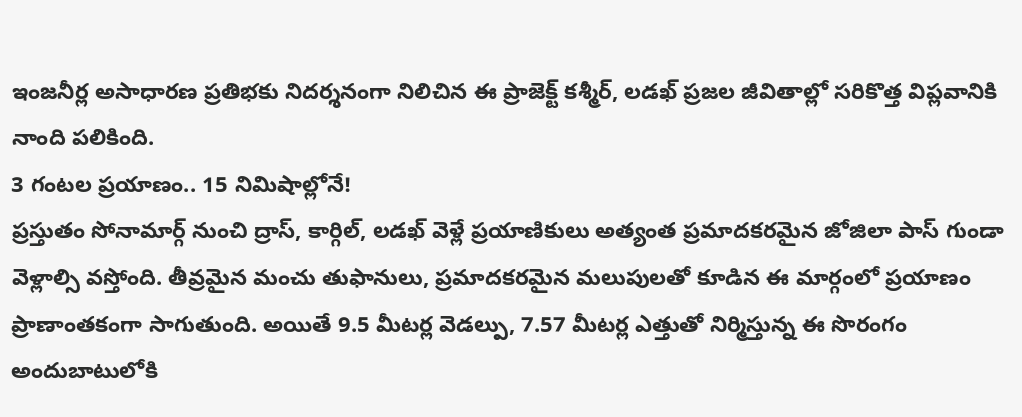ఇంజనీర్ల అసాధారణ ప్రతిభకు నిదర్శనంగా నిలిచిన ఈ ప్రాజెక్ట్ కశ్మీర్, లడఖ్ ప్రజల జీవితాల్లో సరికొత్త విప్లవానికి నాంది పలికింది.
3 గంటల ప్రయాణం.. 15 నిమిషాల్లోనే!
ప్రస్తుతం సోనామార్గ్ నుంచి ద్రాస్, కార్గిల్, లడఖ్ వెళ్లే ప్రయాణికులు అత్యంత ప్రమాదకరమైన జోజిలా పాస్ గుండా వెళ్లాల్సి వస్తోంది. తీవ్రమైన మంచు తుఫానులు, ప్రమాదకరమైన మలుపులతో కూడిన ఈ మార్గంలో ప్రయాణం ప్రాణాంతకంగా సాగుతుంది. అయితే 9.5 మీటర్ల వెడల్పు, 7.57 మీటర్ల ఎత్తుతో నిర్మిస్తున్న ఈ సొరంగం అందుబాటులోకి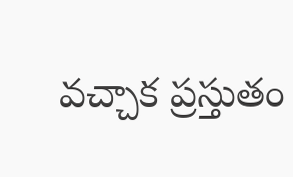వచ్చాక ప్రస్తుతం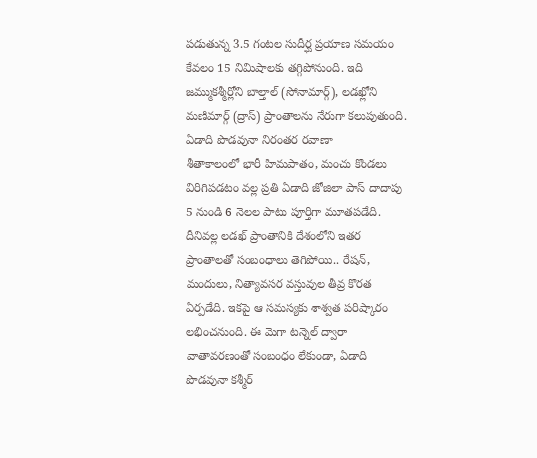పడుతున్న 3.5 గంటల సుదీర్ఘ ప్రయాణ సమయం కేవలం 15 నిమిషాలకు తగ్గిపోనుంది. ఇది జమ్ముకశ్మీర్లోని బాల్తాల్ (సోనామార్గ్), లడఖ్లోని మణిమార్గ్ (ద్రాస్) ప్రాంతాలను నేరుగా కలుపుతుంది.
ఏడాది పొడవునా నిరంతర రవాణా
శీతాకాలంలో భారీ హిమపాతం, మంచు కొండలు విరిగిపడటం వల్ల ప్రతి ఏడాది జోజిలా పాస్ దాదాపు 5 నుండి 6 నెలల పాటు పూర్తిగా మూతపడేది. దీనివల్ల లడఖ్ ప్రాంతానికి దేశంలోని ఇతర ప్రాంతాలతో సంబంధాలు తెగిపోయి.. రేషన్, మందులు, నిత్యావసర వస్తువుల తీవ్ర కొరత ఏర్పడేది. ఇకపై ఆ సమస్యకు శాశ్వత పరిష్కారం లభించనుంది. ఈ మెగా టన్నెల్ ద్వారా వాతావరణంతో సంబంధం లేకుండా, ఏడాది పొడవునా కశ్మీర్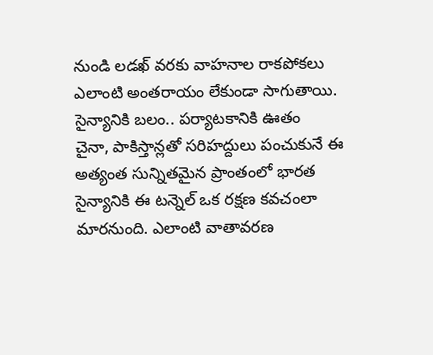నుండి లడఖ్ వరకు వాహనాల రాకపోకలు ఎలాంటి అంతరాయం లేకుండా సాగుతాయి.
సైన్యానికి బలం.. పర్యాటకానికి ఊతం
చైనా, పాకిస్తాన్లతో సరిహద్దులు పంచుకునే ఈ అత్యంత సున్నితమైన ప్రాంతంలో భారత సైన్యానికి ఈ టన్నెల్ ఒక రక్షణ కవచంలా మారనుంది. ఎలాంటి వాతావరణ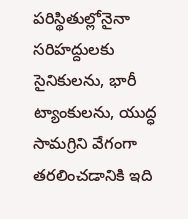పరిస్థితుల్లోనైనా సరిహద్దులకు సైనికులను, భారీ ట్యాంకులను, యుద్ధ సామగ్రిని వేగంగా తరలించడానికి ఇది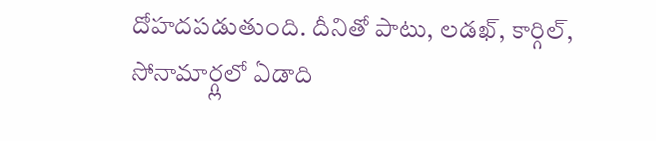దోహదపడుతుంది. దీనితో పాటు, లడఖ్, కార్గిల్, సోనామార్గ్లలో ఏడాది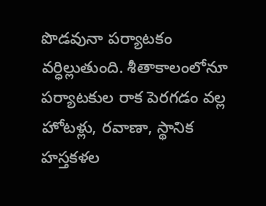పొడవునా పర్యాటకం వర్ధిల్లుతుంది. శీతాకాలంలోనూ పర్యాటకుల రాక పెరగడం వల్ల హోటళ్లు, రవాణా, స్థానిక హస్తకళల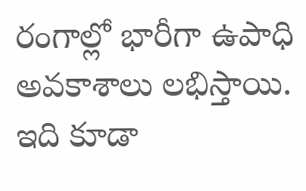రంగాల్లో భారీగా ఉపాధి అవకాశాలు లభిస్తాయి.
ఇది కూడా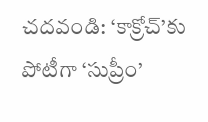చదవండి: ‘కాక్రోచ్’కు పోటీగా ‘సుప్రీం’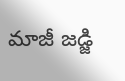మాజీ జడ్జి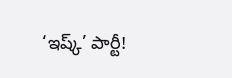‘ఇష్క్’ పార్టీ!